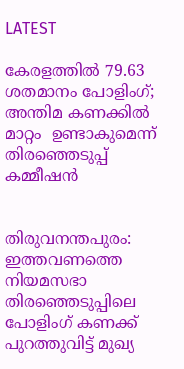LATEST

കേരളത്തിൽ 79.63 ശതമാനം പോളിംഗ്; അന്തിമ കണക്കിൽ മാറ്റം  ഉണ്ടാകുമെന്ന് തിരഞ്ഞെടുപ്പ്  കമ്മീഷൻ


തിരുവനന്തപുരം: ഇത്തവണത്തെ നിയമസഭാ തിരഞ്ഞെടുപ്പിലെ പോളിംഗ് കണക്ക് പുറത്തുവിട്ട് മുഖ്യ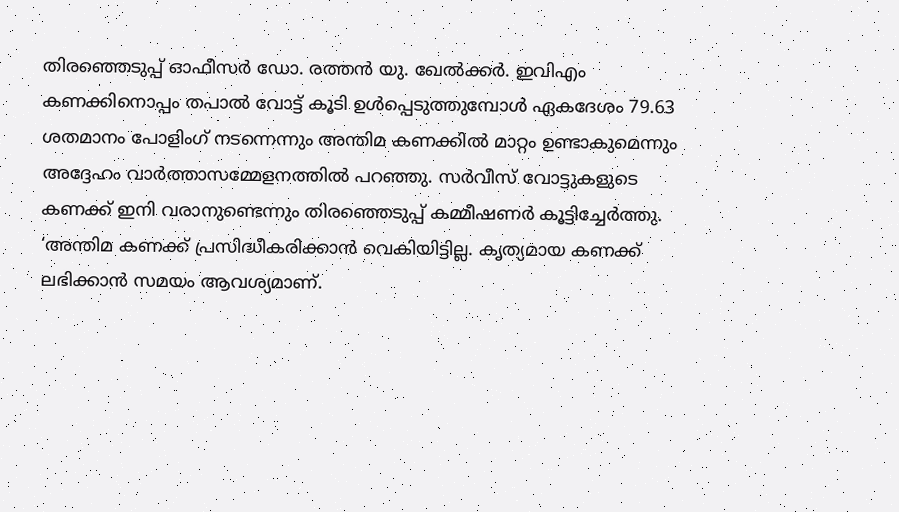തിരഞ്ഞെടുപ്പ് ഓഫീസർ ഡോ. രത്തൻ യു. ഖേൽക്കർ. ഇവിഎം കണക്കിനൊപ്പം തപാൽ വോട്ട് കൂടി ഉൾപ്പെടുത്തുമ്പോൾ ഏകദേശം 79.63 ശതമാനം പോളിംഗ് നടന്നെന്നും അന്തിമ കണക്കിൽ മാറ്റം ഉണ്ടാകുമെന്നും അദ്ദേഹം വാർത്താസമ്മേളനത്തിൽ പറഞ്ഞു. സർവീസ് വോട്ടുകളുടെ കണക്ക് ഇനി വരാനുണ്ടെന്നും തിരഞ്ഞെടുപ്പ് കമ്മീഷണർ കൂട്ടിച്ചേർത്തു. ‘അന്തിമ കണക്ക് പ്രസിദ്ധീകരിക്കാൻ വെകിയിട്ടില്ല. കൃത്യമായ കണക്ക് ലഭിക്കാൻ സമയം ആവശ്യമാണ്.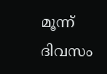മൂന്ന് ദിവസം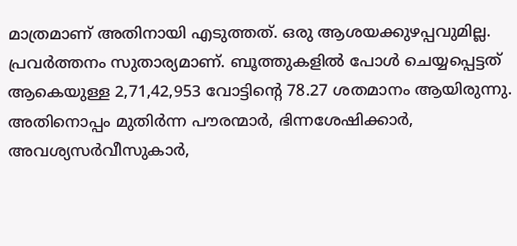മാത്രമാണ് അതിനായി എടുത്തത്. ഒരു ആശയക്കുഴപ്പവുമില്ല. പ്രവർത്തനം സുതാര്യമാണ്. ബൂത്തുകളിൽ പോൾ ചെയ്യപ്പെട്ടത് ആകെയുള്ള 2,71,42,953 വോട്ടിന്റെ 78.27 ശതമാനം ആയിരുന്നു. അതിനൊപ്പം മുതിർന്ന പൗരന്മാർ, ഭിന്നശേഷിക്കാർ, അവശ്യസർവീസുകാർ,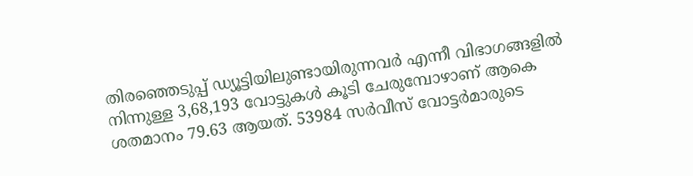തിരഞ്ഞെടുപ്പ് ഡ്യൂട്ടിയിലുണ്ടായിരുന്നവർ എന്നീ വിഭാഗങ്ങളിൽ നിന്നുള്ള 3,68,193 വോട്ടുകൾ കൂടി ചേരുമ്പോഴാണ് ആകെ ശതമാനം 79.63 ആയത്. 53984 സർവീസ് വോട്ടർമാരുടെ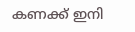കണക്ക് ഇനി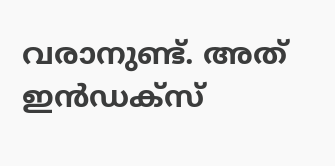വരാനുണ്ട്. അത് ഇൻഡക്സ്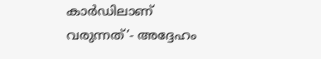കാർഡിലാണ് വരുന്നത്’- അദ്ദേഹം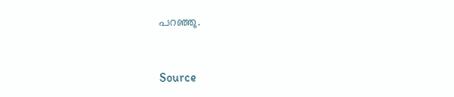പറഞ്ഞു.


Source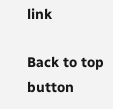link

Back to top button